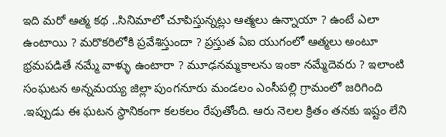ఇది మరో ఆత్మ కథ ..సినిమాలో చూపిస్తున్నట్లు ఆత్మలు ఉన్నాయా ? ఉంటే ఎలా ఉంటాయి ? మరొకరిలోకి ప్రవేశిస్తుందా ? ప్రస్తుత ఏఐ యుగంలో ఆత్మలు అంటూ భ్రమపడితే నమ్మే వాళ్ళు ఉంటారా ? మూఢనమ్మకాలను ఇంకా నమ్మేదెవరు ? ఇలాంటి సంఘటన అన్నమయ్య జిల్లా పుంగనూరు మండలం ఎంసీపల్లి గ్రామంలో జరిగింది .ఇప్పుడు ఈ ఘటన స్థానికంగా కలకలం రేపుతోంది. ఆరు నెలల క్రితం తనకు ఇష్టం లేని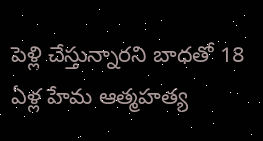పెళ్లి చేస్తున్నారని బాధతో 18 ఏళ్ల హేమ ఆత్మహత్య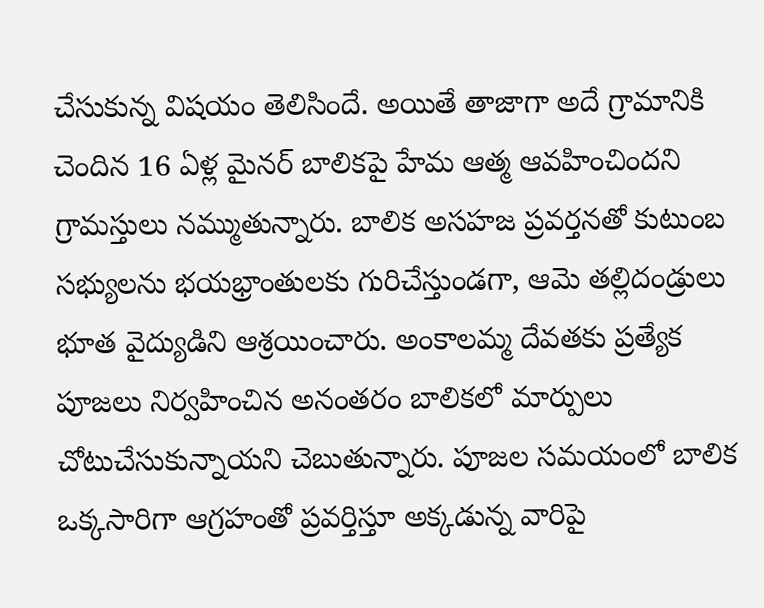చేసుకున్న విషయం తెలిసిందే. అయితే తాజాగా అదే గ్రామానికి చెందిన 16 ఏళ్ల మైనర్ బాలికపై హేమ ఆత్మ ఆవహించిందని గ్రామస్తులు నమ్ముతున్నారు. బాలిక అసహజ ప్రవర్తనతో కుటుంబ సభ్యులను భయభ్రాంతులకు గురిచేస్తుండగా, ఆమె తల్లిదండ్రులు భూత వైద్యుడిని ఆశ్రయించారు. అంకాలమ్మ దేవతకు ప్రత్యేక పూజలు నిర్వహించిన అనంతరం బాలికలో మార్పులు చోటుచేసుకున్నాయని చెబుతున్నారు. పూజల సమయంలో బాలిక ఒక్కసారిగా ఆగ్రహంతో ప్రవర్తిస్తూ అక్కడున్న వారిపై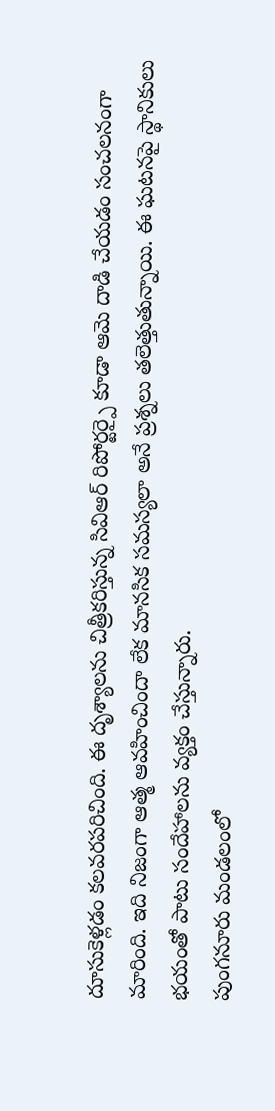దూసుకెళ్లడం కలవరపరిచింది. ఈ దృశ్యాలను చిత్రీకరిస్తున్న సివిఆర్ రిపోర్టర్పై కూడా ఆమె దాడి చేయడం సంచలనంగా మారింది. ఇది నిజంగా ఆత్మ ఆవహించిందా లేక మానసిక సమస్యలా అనే ప్రశ్నలు తలెత్తుతున్నాయి. ఈ ఘటనపై స్థానికులు భయంతో పాటు సందేహాలను వ్యక్తం చేస్తున్నారు.
పుంగనూరు మండలంలో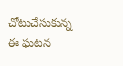చోటుచేసుకున్న ఈ ఘటన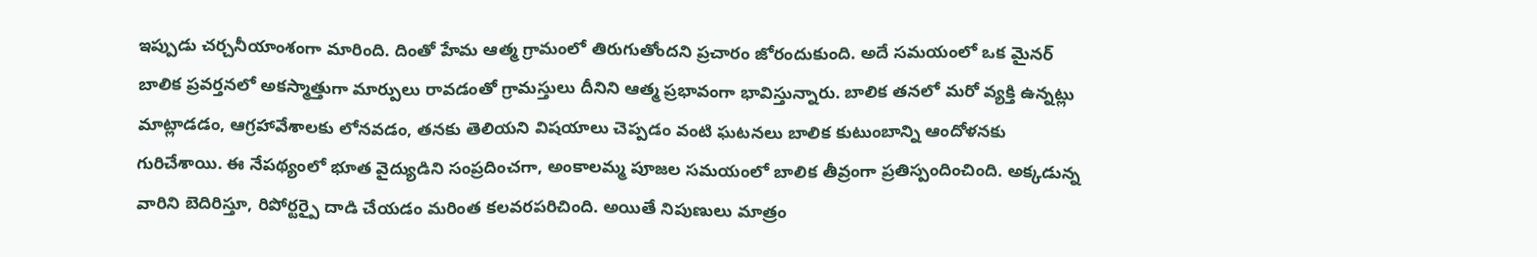ఇప్పుడు చర్చనీయాంశంగా మారింది. దింతో హేమ ఆత్మ గ్రామంలో తిరుగుతోందని ప్రచారం జోరందుకుంది. అదే సమయంలో ఒక మైనర్ బాలిక ప్రవర్తనలో అకస్మాత్తుగా మార్పులు రావడంతో గ్రామస్తులు దీనిని ఆత్మ ప్రభావంగా భావిస్తున్నారు. బాలిక తనలో మరో వ్యక్తి ఉన్నట్లు మాట్లాడడం, ఆగ్రహావేశాలకు లోనవడం, తనకు తెలియని విషయాలు చెప్పడం వంటి ఘటనలు బాలిక కుటుంబాన్ని ఆందోళనకు గురిచేశాయి. ఈ నేపథ్యంలో భూత వైద్యుడిని సంప్రదించగా, అంకాలమ్మ పూజల సమయంలో బాలిక తీవ్రంగా ప్రతిస్పందించింది. అక్కడున్న వారిని బెదిరిస్తూ, రిపోర్టర్పై దాడి చేయడం మరింత కలవరపరిచింది. అయితే నిపుణులు మాత్రం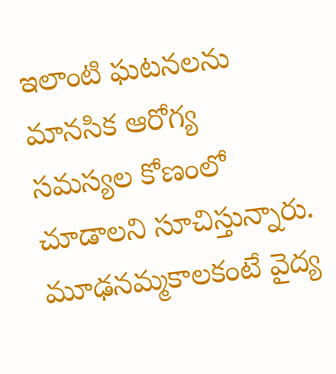ఇలాంటి ఘటనలను మానసిక ఆరోగ్య సమస్యల కోణంలో చూడాలని సూచిస్తున్నారు. మూఢనమ్మకాలకంటే వైద్య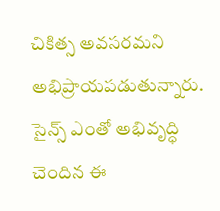చికిత్స అవసరమని అభిప్రాయపడుతున్నారు. సైన్స్ ఎంతో అభివృద్ధి చెందిన ఈ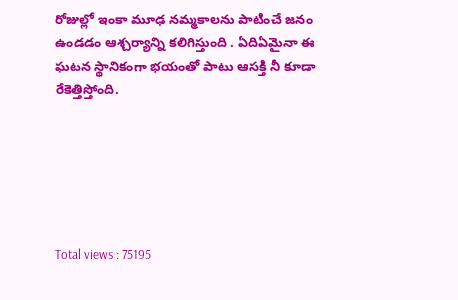రోజుల్లో ఇంకా మూఢ నమ్మకాలను పాటించే జనం ఉండడం ఆశ్చర్యాన్ని కలిగిస్తుంది . ఏదిఏమైనా ఈ ఘటన స్థానికంగా భయంతో పాటు ఆసక్తి నీ కూడా రేకెత్తిస్తోంది.






Total views : 75195